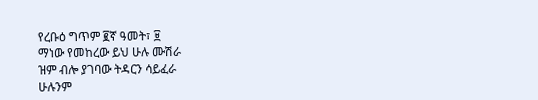የረቡዕ ግጥም ፪ኛ ዓመት፣ ፱
ማነው የመከረው ይህ ሁሉ ሙሽራ
ዝም ብሎ ያገባው ትዳርን ሳይፈራ
ሁሉንም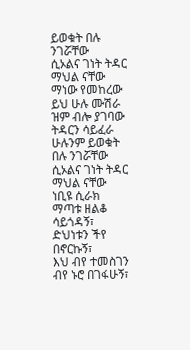ይወቁት በሉ ንገሯቸው
ሲኦልና ገነት ትዳር ማህል ናቸው
ማነው የመከረው ይህ ሁሉ ሙሽራ
ዝም ብሎ ያገባው ትዳርን ሳይፈራ
ሁሉንም ይወቁት በሉ ንገሯቸው
ሲኦልና ገነት ትዳር ማህል ናቸው
ነቢዩ ሲራክ
ማጣቱ ዘልቆ ሳይጎዳኝ፣
ድህነቱን ችየ በኖርኩኝ፣
እህ ብየ ተመስገን ብየ ኑሮ በገፋሁኝ፣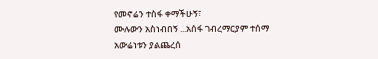የመኖሬን ተስፋ ቀማችሁኝ፣
ሙሉውን አስነብበኝ ...አሰፋ ገብረማርያም ተሰማ
አውሬነቱን ያልጨረሰ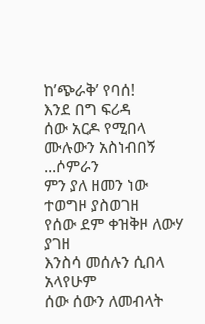ከ’ጭራቅ’ የባሰ!
እንደ በግ ፍሪዳ
ሰው አርዶ የሚበላ
ሙሉውን አስነብበኝ ...ሶምራን
ምን ያለ ዘመን ነው ተወግዞ ያስወገዘ
የሰው ደም ቀዝቅዞ ለውሃ ያገዘ
እንስሳ መሰሉን ሲበላ አላየሁም
ሰው ሰውን ለመብላት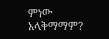ምነው አላቅማማም?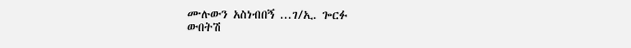ሙሉውን አስነብበኝ ...ገ/ኢ. ጐርፉ
ውበትሽ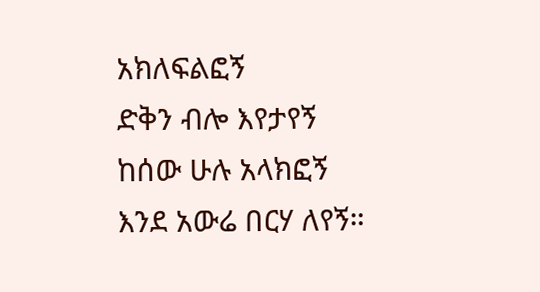አክለፍልፎኝ
ድቅን ብሎ እየታየኝ
ከሰው ሁሉ አላክፎኝ
እንደ አውሬ በርሃ ለየኝ።